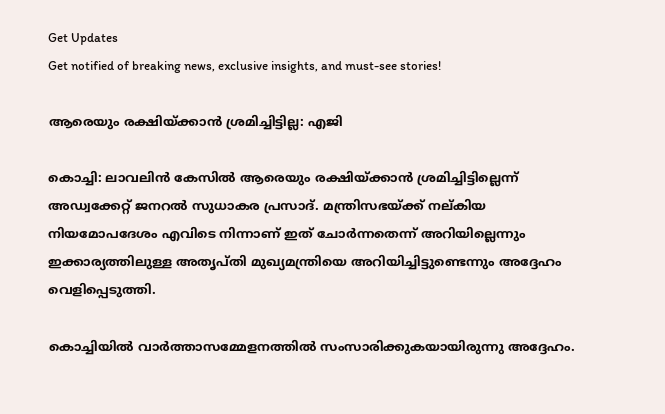Get Updates
Get notified of breaking news, exclusive insights, and must-see stories!

ആരെയും രക്ഷിയ്ക്കാന്‍ ശ്രമിച്ചിട്ടില്ല: എജി

കൊച്ചി: ലാവലിന്‍ കേസില്‍ ആരെയും രക്ഷിയ്ക്കാന്‍ ശ്രമിച്ചിട്ടില്ലെന്ന് അഡ്വക്കേറ്റ് ജനറല്‍ സുധാകര പ്രസാദ്. മന്ത്രിസഭയ്ക്ക് നല്കിയ നിയമോപദേശം എവിടെ നിന്നാണ് ഇത് ചോര്‍ന്നതെന്ന് അറിയില്ലെന്നും ഇക്കാര്യത്തിലുള്ള അതൃപ്തി മുഖ്യമന്ത്രിയെ അറിയിച്ചിട്ടുണ്ടെന്നും അദ്ദേഹം വെളിപ്പെടുത്തി.

കൊച്ചിയില്‍ വാര്‍ത്താസമ്മേളനത്തില്‍ സംസാരിക്കുകയായിരുന്നു അദ്ദേഹം.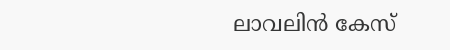ലാവലിന്‍ കേസ്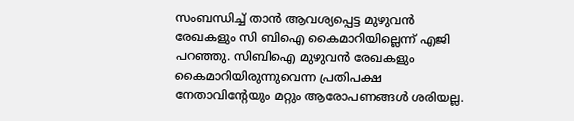സംബന്ധിച്ച് താന്‍ ആവശ്യപ്പെട്ട മുഴുവന്‍ രേഖകളും സി ബിഐ കൈമാറിയില്ലെന്ന് എജി പറഞ്ഞു. സിബിഐ മുഴുവന്‍ രേഖകളും കൈമാറിയിരുന്നുവെന്ന പ്രതിപക്ഷ നേതാവിന്റേയും മറ്റും ആരോപണങ്ങള്‍ ശരിയല്ല.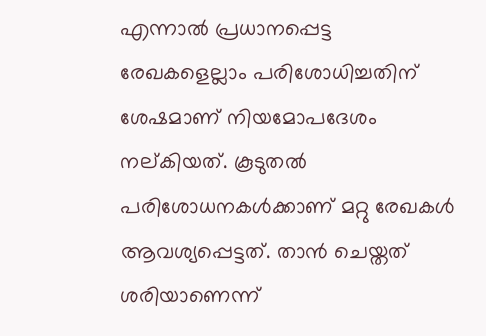എന്നാല്‍ പ്രധാനപ്പെട്ട രേഖകളെല്ലാം പരിശോധിച്ചതിന് ശേഷമാണ് നിയമോപദേശം നല്കിയത്. കൂടുതല്‍ പരിശോധനകള്‍ക്കാണ് മറ്റു രേഖകള്‍ ആവശ്യപ്പെട്ടത്. താന്‍ ചെയ്തത് ശരിയാണെന്ന്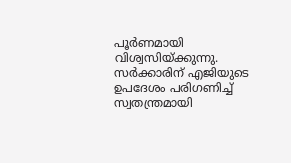പൂര്‍ണമായി വിശ്വസിയ്ക്കുന്നു. സര്‍ക്കാരിന് എജിയുടെ ഉപദേശം പരിഗണിച്ച് സ്വതന്ത്രമായി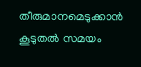തീരുമാനമെടുക്കാന്‍ കൂടുതല്‍ സമയം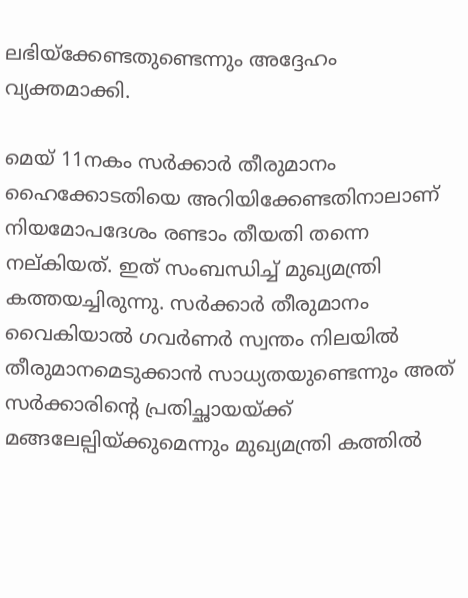ലഭിയ്ക്കേണ്ടതുണ്ടെന്നും അദ്ദേഹം വ്യക്തമാക്കി.

മെയ് 11നകം സര്‍ക്കാര്‍ തീരുമാനം ഹൈക്കോടതിയെ അറിയിക്കേണ്ടതിനാലാണ് നിയമോപദേശം രണ്ടാം തീയതി തന്നെ നല്കിയത്. ഇത് സംബന്ധിച്ച് മുഖ്യമന്ത്രി കത്തയച്ചിരുന്നു. സര്‍ക്കാര്‍ തീരുമാനം വൈകിയാല്‍ ഗവര്‍ണര്‍ സ്വന്തം നിലയില്‍ തീരുമാനമെടുക്കാന്‍ സാധ്യതയുണ്ടെന്നും അത് സര്‍ക്കാരിന്റെ പ്രതിച്ഛായയ്ക്ക് മങ്ങലേല്പിയ്ക്കുമെന്നും മുഖ്യമന്ത്രി കത്തില്‍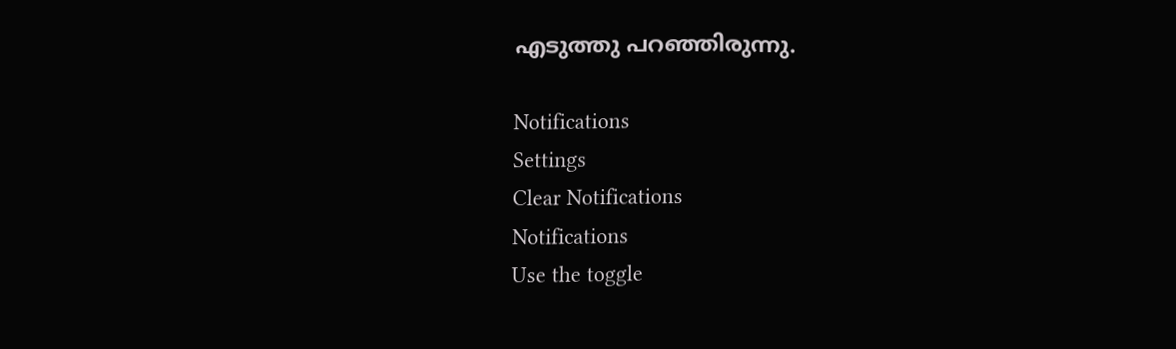എടുത്തു പറഞ്ഞിരുന്നു.

Notifications
Settings
Clear Notifications
Notifications
Use the toggle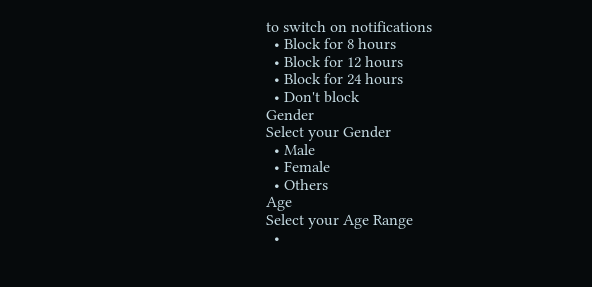to switch on notifications
  • Block for 8 hours
  • Block for 12 hours
  • Block for 24 hours
  • Don't block
Gender
Select your Gender
  • Male
  • Female
  • Others
Age
Select your Age Range
  •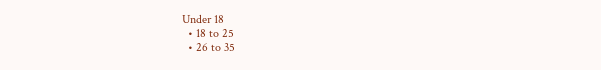Under 18
  • 18 to 25
  • 26 to 35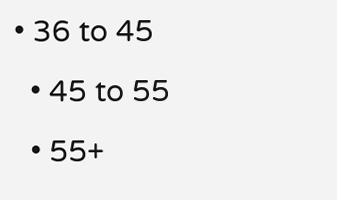• 36 to 45
  • 45 to 55
  • 55+